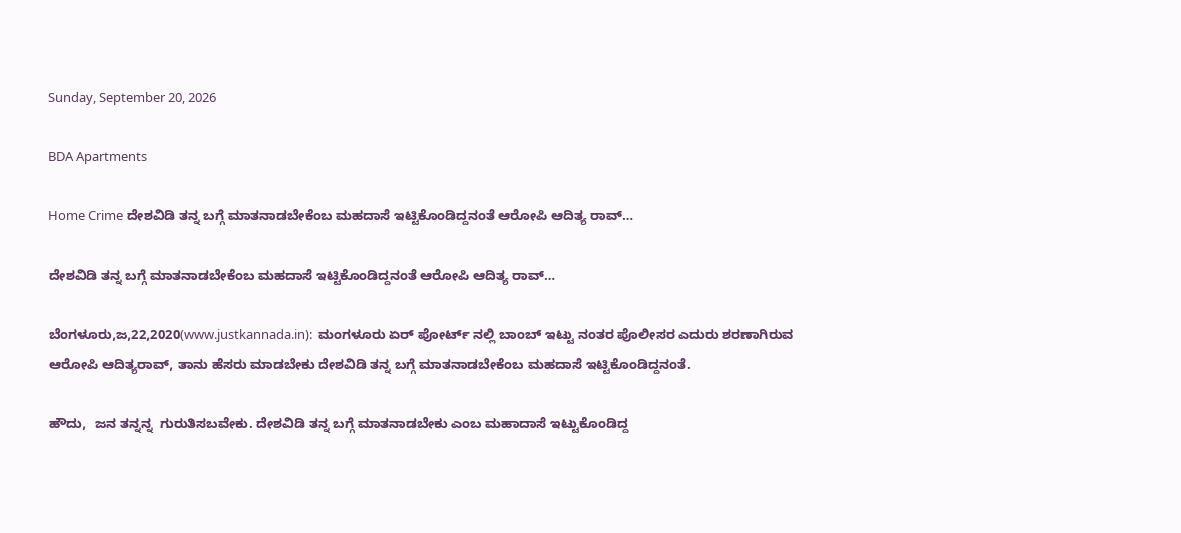Sunday, September 20, 2026

BDA Apartments

Home Crime ದೇಶವಿಡಿ ತನ್ನ ಬಗ್ಗೆ ಮಾತನಾಡಬೇಕೆಂಬ ಮಹದಾಸೆ ಇಟ್ಟಿಕೊಂಡಿದ್ದನಂತೆ ಆರೋಪಿ ಆದಿತ್ಯ ರಾವ್…

ದೇಶವಿಡಿ ತನ್ನ ಬಗ್ಗೆ ಮಾತನಾಡಬೇಕೆಂಬ ಮಹದಾಸೆ ಇಟ್ಟಿಕೊಂಡಿದ್ದನಂತೆ ಆರೋಪಿ ಆದಿತ್ಯ ರಾವ್…

ಬೆಂಗಳೂರು,ಜ,22,2020(www.justkannada.in):  ಮಂಗಳೂರು ಏರ್ ಪೋರ್ಟ್ ನಲ್ಲಿ ಬಾಂಬ್ ಇಟ್ಟು ನಂತರ ಪೊಲೀಸರ ಎದುರು ಶರಣಾಗಿರುವ ಆರೋಪಿ ಆದಿತ್ಯರಾವ್, ತಾನು ಹೆಸರು ಮಾಡಬೇಕು ದೇಶವಿಡಿ ತನ್ನ ಬಗ್ಗೆ ಮಾತನಾಡಬೇಕೆಂಬ ಮಹದಾಸೆ ಇಟ್ಟಿಕೊಂಡಿದ್ದನಂತೆ.

ಹೌದು,  ಜನ ತನ್ನನ್ನ  ಗುರುತಿಸಬವೇಕು. ದೇಶವಿಡಿ ತನ್ನ ಬಗ್ಗೆ ಮಾತನಾಡಬೇಕು ಎಂಬ ಮಹಾದಾಸೆ ಇಟ್ಟುಕೊಂಡಿದ್ದ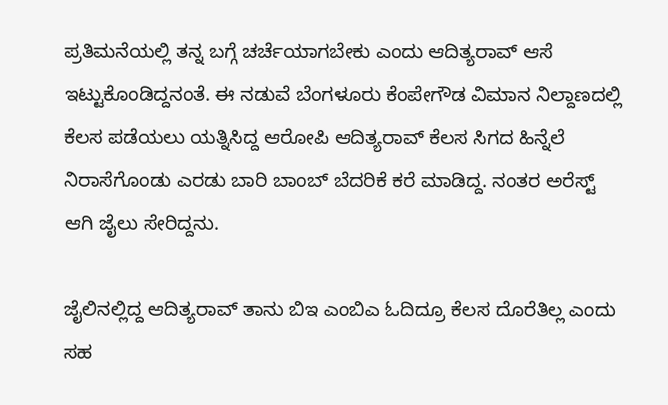ಪ್ರತಿಮನೆಯಲ್ಲಿ ತನ್ನ ಬಗ್ಗೆ ಚರ್ಚೆಯಾಗಬೇಕು ಎಂದು ಆದಿತ್ಯರಾವ್ ಆಸೆ ಇಟ್ಟುಕೊಂಡಿದ್ದನಂತೆ. ಈ ನಡುವೆ ಬೆಂಗಳೂರು ಕೆಂಪೇಗೌಡ ವಿಮಾನ ನಿಲ್ದಾಣದಲ್ಲಿ ಕೆಲಸ ಪಡೆಯಲು ಯತ್ನಿಸಿದ್ದ ಆರೋಪಿ ಆದಿತ್ಯರಾವ್ ಕೆಲಸ ಸಿಗದ ಹಿನ್ನೆಲೆ ನಿರಾಸೆಗೊಂಡು ಎರಡು ಬಾರಿ ಬಾಂಬ್ ಬೆದರಿಕೆ ಕರೆ ಮಾಡಿದ್ದ. ನಂತರ ಅರೆಸ್ಟ್ ಆಗಿ ಜೈಲು ಸೇರಿದ್ದನು.

ಜೈಲಿನಲ್ಲಿದ್ದ ಆದಿತ್ಯರಾವ್ ತಾನು ಬಿಇ ಎಂಬಿಎ ಓದಿದ್ರೂ ಕೆಲಸ ದೊರೆತಿಲ್ಲ ಎಂದು ಸಹ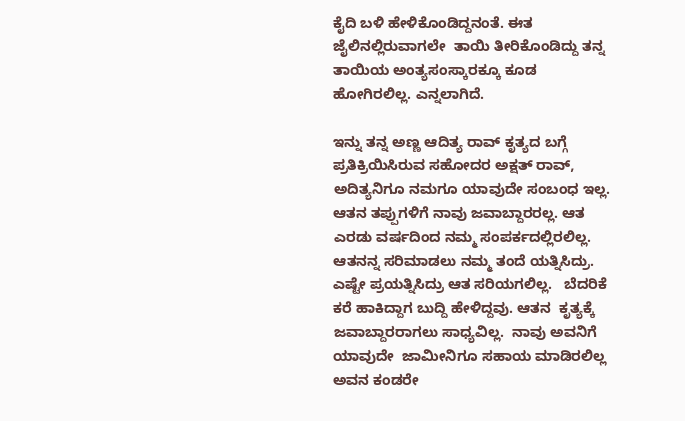ಕೈದಿ ಬಳಿ ಹೇಳಿಕೊಂಡಿದ್ದನಂತೆ. ಈತ ಜೈಲಿನಲ್ಲಿರುವಾಗಲೇ  ತಾಯಿ ತೀರಿಕೊಂಡಿದ್ದು ತನ್ನ ತಾಯಿಯ ಅಂತ್ಯಸಂಸ್ಕಾರಕ್ಕೂ ಕೂಡ  ಹೋಗಿರಲಿಲ್ಲ. ಎನ್ನಲಾಗಿದೆ.

ಇನ್ನು ತನ್ನ ಅಣ್ಣ ಆದಿತ್ಯ ರಾವ್ ಕೃತ್ಯದ ಬಗ್ಗೆ ಪ್ರತಿಕ್ರಿಯಿಸಿರುವ ಸಹೋದರ ಅಕ್ಷತ್ ರಾವ್,  ಅದಿತ್ಯನಿಗೂ ನಮಗೂ ಯಾವುದೇ ಸಂಬಂಧ ಇಲ್ಲ. ಆತನ ತಪ್ಪುಗಳಿಗೆ ನಾವು ಜವಾಬ್ದಾರರಲ್ಲ. ಆತ ಎರಡು ವರ್ಷದಿಂದ ನಮ್ಮ ಸಂಪರ್ಕದಲ್ಲಿರಲಿಲ್ಲ. ಆತನನ್ನ ಸರಿಮಾಡಲು ನಮ್ಮ ತಂದೆ ಯತ್ನಿಸಿದ್ರು.  ಎಷ್ಟೇ ಪ್ರಯತ್ನಿಸಿದ್ರು ಆತ ಸರಿಯಗಲಿಲ್ಲ.   ಬೆದರಿಕೆ ಕರೆ ಹಾಕಿದ್ದಾಗ ಬುದ್ದಿ ಹೇಳಿದ್ದವು. ಆತನ  ಕೃತ್ಯಕ್ಕೆ ಜವಾಬ್ದಾರರಾಗಲು ಸಾಧ್ಯವಿಲ್ಲ.  ನಾವು ಅವನಿಗೆ ಯಾವುದೇ  ಜಾಮೀನಿಗೂ ಸಹಾಯ ಮಾಡಿರಲಿಲ್ಲ ಅವನ ಕಂಡರೇ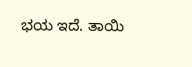ಭಯ ಇದೆ. ತಾಯಿ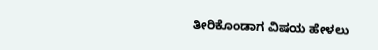ತೀರಿಕೊಂಡಾಗ ವಿಷಯ ಹೇಳಲು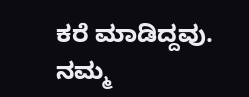ಕರೆ ಮಾಡಿದ್ದವು. ನಮ್ಮ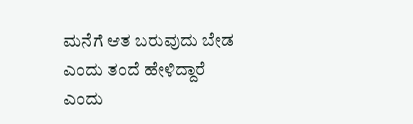ಮನೆಗೆ ಆತ ಬರುವುದು ಬೇಡ ಎಂದು ತಂದೆ ಹೇಳಿದ್ದಾರೆ ಎಂದು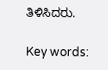ತಿಳಿಸಿದರು.

Key words: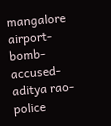mangalore airport-bomb-accused-aditya rao- police